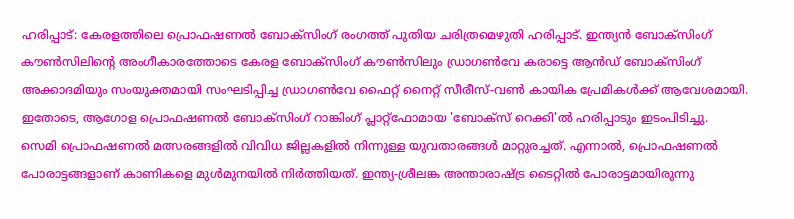ഹരിപ്പാട്: കേരളത്തിലെ പ്രൊഫഷണൽ ബോക്സിംഗ് രംഗത്ത് പുതിയ ചരിത്രമെഴുതി ഹരിപ്പാട്. ഇന്ത്യൻ ബോക്സിംഗ് കൗൺസിലിന്റെ അംഗീകാരത്തോടെ കേരള ബോക്സിംഗ് കൗൺസിലും ഡ്രാഗൺവേ കരാട്ടെ ആൻഡ് ബോക്സിംഗ് അക്കാദമിയും സംയുക്തമായി സംഘടിപ്പിച്ച ഡ്രാഗൺവേ ഫൈറ്റ് നൈറ്റ് സീരീസ്-വൺ കായിക പ്രേമികൾക്ക് ആവേശമായി. ഇതോടെ, ആഗോള പ്രൊഫഷണൽ ബോക്സിംഗ് റാങ്കിംഗ് പ്ലാറ്റ്ഫോമായ 'ബോക്സ് റെക്കി'ൽ ഹരിപ്പാടും ഇടംപിടിച്ചു.
സെമി പ്രൊഫഷണൽ മത്സരങ്ങളിൽ വിവിധ ജില്ലകളിൽ നിന്നുള്ള യുവതാരങ്ങൾ മാറ്റുരച്ചത്. എന്നാൽ, പ്രൊഫഷണൽ പോരാട്ടങ്ങളാണ് കാണികളെ മുൾമുനയിൽ നിർത്തിയത്. ഇന്ത്യ-ശ്രീലങ്ക അന്താരാഷ്ട്ര ടൈറ്റിൽ പോരാട്ടമായിരുന്നു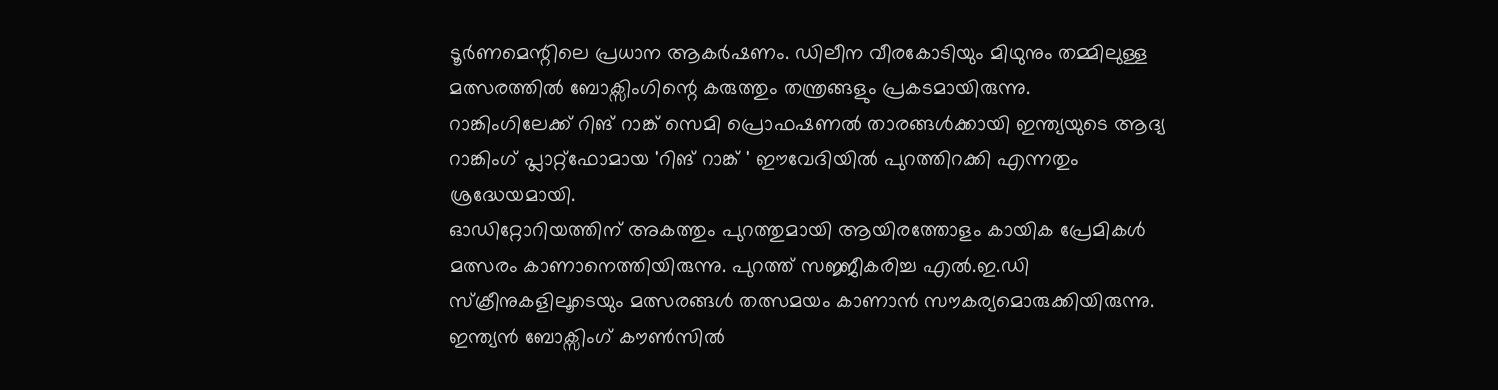ടൂർണമെന്റിലെ പ്രധാന ആകർഷണം. ഡിലീന വീരകോടിയും മിഥുനും തമ്മിലുള്ള മത്സരത്തിൽ ബോക്സിംഗിന്റെ കരുത്തും തന്ത്രങ്ങളും പ്രകടമായിരുന്നു.
റാങ്കിംഗിലേക്ക് റിങ് റാങ്ക് സെമി പ്രൊഫഷണൽ താരങ്ങൾക്കായി ഇന്ത്യയുടെ ആദ്യ റാങ്കിംഗ് പ്ലാറ്റ്ഫോമായ 'റിങ് റാങ്ക് ' ഈവേദിയിൽ പുറത്തിറക്കി എന്നതും ശ്രദ്ധേയമായി.
ഓഡിറ്റോറിയത്തിന് അകത്തും പുറത്തുമായി ആയിരത്തോളം കായിക പ്രേമികൾ മത്സരം കാണാനെത്തിയിരുന്നു. പുറത്ത് സജ്ജീകരിച്ച എൽ.ഇ.ഡി സ്ക്രീനുകളിലൂടെയും മത്സരങ്ങൾ തത്സമയം കാണാൻ സൗകര്യമൊരുക്കിയിരുന്നു.
ഇന്ത്യൻ ബോക്സിംഗ് കൗൺസിൽ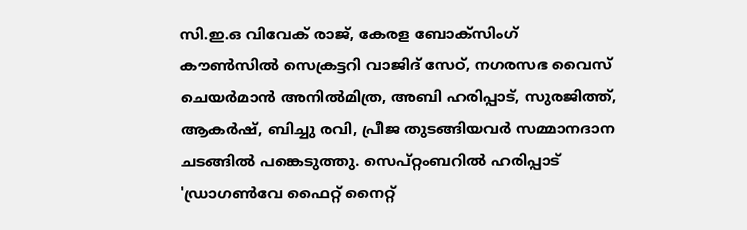സി.ഇ.ഒ വിവേക് രാജ്, കേരള ബോക്സിംഗ് കൗൺസിൽ സെക്രട്ടറി വാജിദ് സേഠ്, നഗരസഭ വൈസ് ചെയർമാൻ അനിൽമിത്ര, അബി ഹരിപ്പാട്, സുരജിത്ത്, ആകർഷ്, ബിച്ചു രവി, പ്രീജ തുടങ്ങിയവർ സമ്മാനദാന ചടങ്ങിൽ പങ്കെടുത്തു. സെപ്റ്റംബറിൽ ഹരിപ്പാട് 'ഡ്രാഗൺവേ ഫൈറ്റ് നൈറ്റ്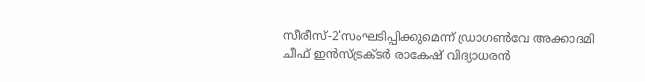സീരീസ്-2'സംഘടിപ്പിക്കുമെന്ന് ഡ്രാഗൺവേ അക്കാദമി ചീഫ് ഇൻസ്ട്രക്ടർ രാകേഷ് വിദ്യാധരൻ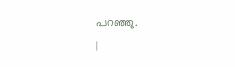പറഞ്ഞു.
|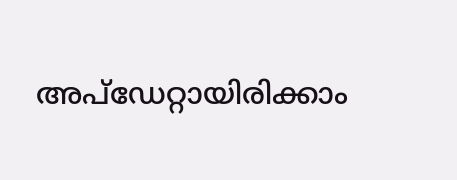അപ്ഡേറ്റായിരിക്കാം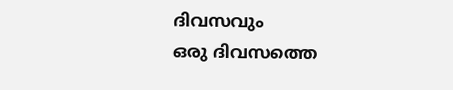ദിവസവും
ഒരു ദിവസത്തെ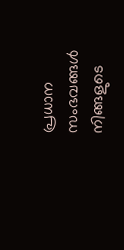പ്രധാന സംഭവങ്ങൾ നിങ്ങളുടെ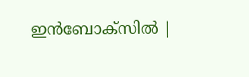ഇൻബോക്സിൽ |